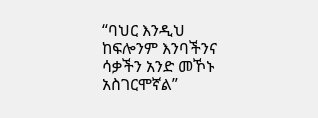“ባህር እንዲህ ከፍሎንም እንባችንና ሳቃችን አንድ መኾኑ አስገርሞኛል”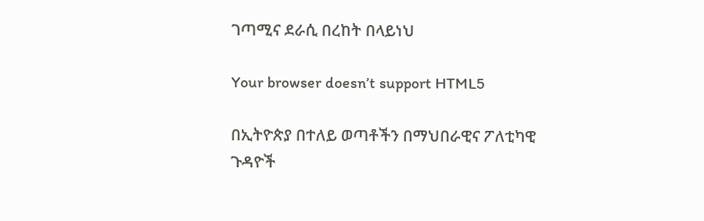ገጣሚና ደራሲ በረከት በላይነህ

Your browser doesn’t support HTML5

በኢትዮጵያ በተለይ ወጣቶችን በማህበራዊና ፖለቲካዊ ጉዳዮች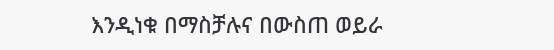እንዲነቁ በማስቻሉና በውስጠ ወይራ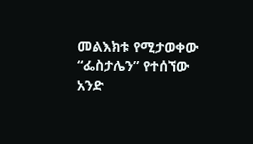መልእክቱ የሚታወቀው “ፌስታሌን” የተሰኘው አንድ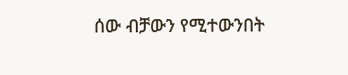ሰው ብቻውን የሚተውንበት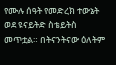የሙሉ ሰዓት የመድረክ ተውኔት ወደ ዩናይትድ ስቴይትስ መጥቷል። በትናንትናው ዕለትም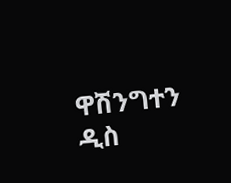ዋሽንግተን ዲስ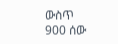ውስጥ 900 ሰው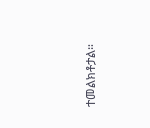ተመልክቶታል።